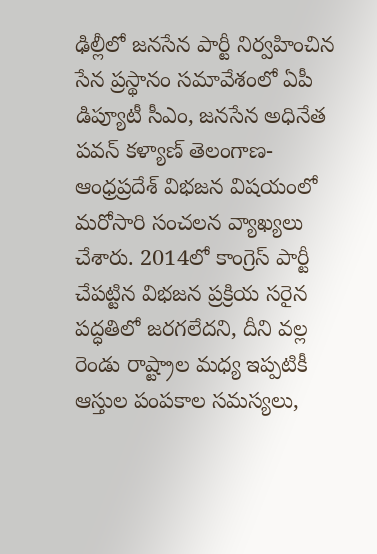ఢిల్లీలో జనసేన పార్టీ నిర్వహించిన సేన ప్రస్థానం సమావేశంలో ఏపీ డిప్యూటీ సీఎం, జనసేన అధినేత పవన్ కళ్యాణ్ తెలంగాణ-ఆంధ్రప్రదేశ్ విభజన విషయంలో మరోసారి సంచలన వ్యాఖ్యలు చేశారు. 2014లో కాంగ్రెస్ పార్టీ చేపట్టిన విభజన ప్రక్రియ సరైన పద్ధతిలో జరగలేదని, దీని వల్ల రెండు రాష్ట్రాల మధ్య ఇప్పటికీ ఆస్తుల పంపకాల సమస్యలు,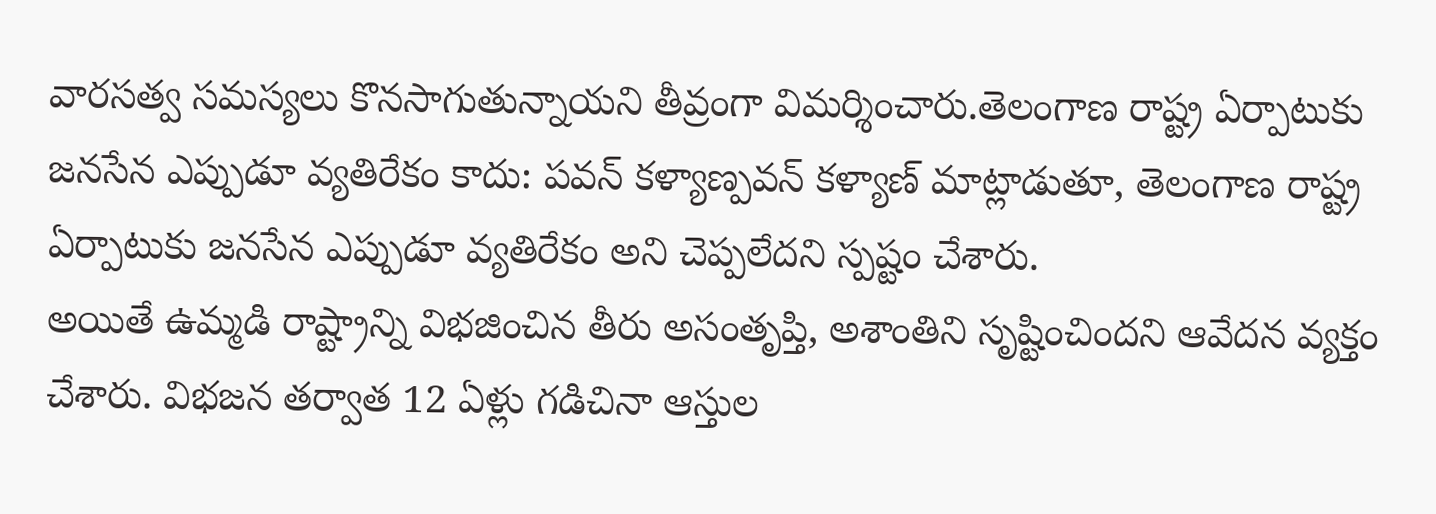వారసత్వ సమస్యలు కొనసాగుతున్నాయని తీవ్రంగా విమర్శించారు.తెలంగాణ రాష్ట్ర ఏర్పాటుకు జనసేన ఎప్పుడూ వ్యతిరేకం కాదు: పవన్ కళ్యాణ్పవన్ కళ్యాణ్ మాట్లాడుతూ, తెలంగాణ రాష్ట్ర ఏర్పాటుకు జనసేన ఎప్పుడూ వ్యతిరేకం అని చెప్పలేదని స్పష్టం చేశారు.
అయితే ఉమ్మడి రాష్ట్రాన్ని విభజించిన తీరు అసంతృప్తి, అశాంతిని సృష్టించిందని ఆవేదన వ్యక్తం చేశారు. విభజన తర్వాత 12 ఏళ్లు గడిచినా ఆస్తుల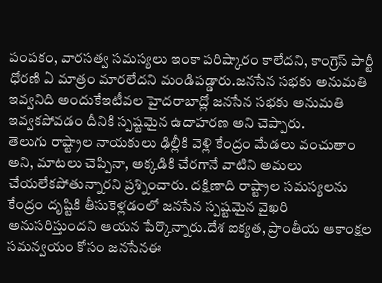పంపకం, వారసత్వ సమస్యలు ఇంకా పరిష్కారం కాలేదని, కాంగ్రెస్ పార్టీ ధోరణి ఏ మాత్రం మారలేదని మండిపడ్డారు.జనసేన సభకు అనుమతి ఇవ్వనిది అందుకేఇటీవల హైదరాబాద్లో జనసేన సభకు అనుమతి ఇవ్వకపోవడం దీనికి స్పష్టమైన ఉదాహరణ అని చెప్పారు.
తెలుగు రాష్ట్రాల నాయకులు ఢిల్లీకి వెళ్లి కేంద్రం మేడలు వంచుతాం అని, మాటలు చెప్పినా, అక్కడికి చేరగానే వాటిని అమలు చేయలేకపోతున్నారని ప్రశ్నించారు. దక్షిణాది రాష్ట్రాల సమస్యలను కేంద్రం దృష్టికి తీసుకెళ్లడంలో జనసేన స్పష్టమైన వైఖరి అనుసరిస్తుందని ఆయన పేర్కొన్నారు.దేశ ఐక్యత, ప్రాంతీయ ఆకాంక్షల సమన్వయం కోసం జనసేనఈ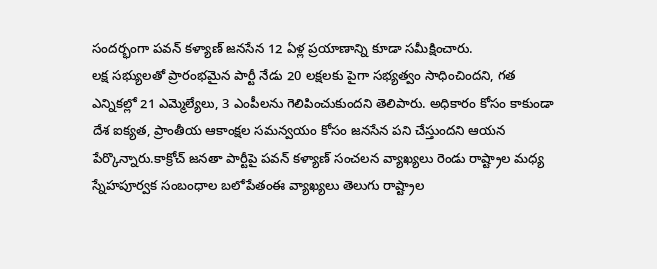సందర్భంగా పవన్ కళ్యాణ్ జనసేన 12 ఏళ్ల ప్రయాణాన్ని కూడా సమీక్షించారు.
లక్ష సభ్యులతో ప్రారంభమైన పార్టీ నేడు 20 లక్షలకు పైగా సభ్యత్వం సాధించిందని, గత ఎన్నికల్లో 21 ఎమ్మెల్యేలు, 3 ఎంపీలను గెలిపించుకుందని తెలిపారు. అధికారం కోసం కాకుండా దేశ ఐక్యత, ప్రాంతీయ ఆకాంక్షల సమన్వయం కోసం జనసేన పని చేస్తుందని ఆయన పేర్కొన్నారు.కాక్రోచ్ జనతా పార్టీపై పవన్ కళ్యాణ్ సంచలన వ్యాఖ్యలు రెండు రాష్ట్రాల మధ్య స్నేహపూర్వక సంబంధాల బలోపేతంఈ వ్యాఖ్యలు తెలుగు రాష్ట్రాల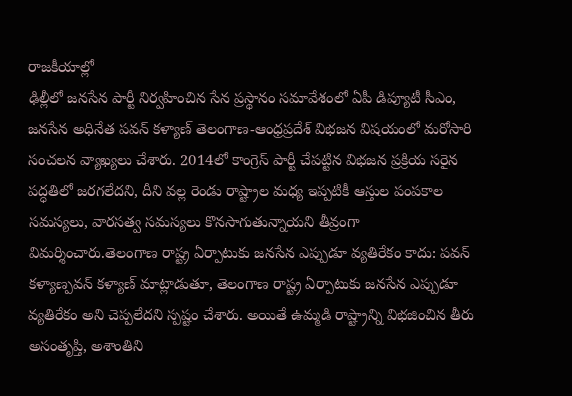రాజకీయాల్లో
ఢిల్లీలో జనసేన పార్టీ నిర్వహించిన సేన ప్రస్థానం సమావేశంలో ఏపీ డిప్యూటీ సీఎం, జనసేన అధినేత పవన్ కళ్యాణ్ తెలంగాణ-ఆంధ్రప్రదేశ్ విభజన విషయంలో మరోసారి సంచలన వ్యాఖ్యలు చేశారు. 2014లో కాంగ్రెస్ పార్టీ చేపట్టిన విభజన ప్రక్రియ సరైన పద్ధతిలో జరగలేదని, దీని వల్ల రెండు రాష్ట్రాల మధ్య ఇప్పటికీ ఆస్తుల పంపకాల సమస్యలు, వారసత్వ సమస్యలు కొనసాగుతున్నాయని తీవ్రంగా విమర్శించారు.తెలంగాణ రాష్ట్ర ఏర్పాటుకు జనసేన ఎప్పుడూ వ్యతిరేకం కాదు: పవన్ కళ్యాణ్పవన్ కళ్యాణ్ మాట్లాడుతూ, తెలంగాణ రాష్ట్ర ఏర్పాటుకు జనసేన ఎప్పుడూ వ్యతిరేకం అని చెప్పలేదని స్పష్టం చేశారు. అయితే ఉమ్మడి రాష్ట్రాన్ని విభజించిన తీరు అసంతృప్తి, అశాంతిని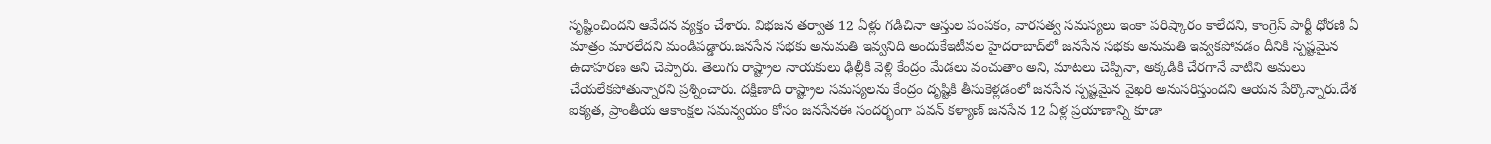సృష్టించిందని ఆవేదన వ్యక్తం చేశారు. విభజన తర్వాత 12 ఏళ్లు గడిచినా ఆస్తుల పంపకం, వారసత్వ సమస్యలు ఇంకా పరిష్కారం కాలేదని, కాంగ్రెస్ పార్టీ ధోరణి ఏ మాత్రం మారలేదని మండిపడ్డారు.జనసేన సభకు అనుమతి ఇవ్వనిది అందుకేఇటీవల హైదరాబాద్‌లో జనసేన సభకు అనుమతి ఇవ్వకపోవడం దీనికి స్పష్టమైన ఉదాహరణ అని చెప్పారు. తెలుగు రాష్ట్రాల నాయకులు ఢిల్లీకి వెళ్లి కేంద్రం మేడలు వంచుతాం అని, మాటలు చెప్పినా, అక్కడికి చేరగానే వాటిని అమలు చేయలేకపోతున్నారని ప్రశ్నించారు. దక్షిణాది రాష్ట్రాల సమస్యలను కేంద్రం దృష్టికి తీసుకెళ్లడంలో జనసేన స్పష్టమైన వైఖరి అనుసరిస్తుందని ఆయన పేర్కొన్నారు.దేశ ఐక్యత, ప్రాంతీయ ఆకాంక్షల సమన్వయం కోసం జనసేనఈ సందర్భంగా పవన్ కళ్యాణ్ జనసేన 12 ఏళ్ల ప్రయాణాన్ని కూడా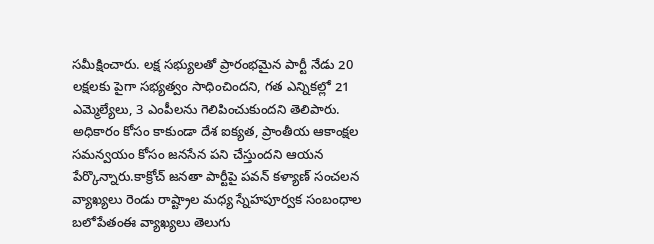సమీక్షించారు. లక్ష సభ్యులతో ప్రారంభమైన పార్టీ నేడు 20 లక్షలకు పైగా సభ్యత్వం సాధించిందని, గత ఎన్నికల్లో 21 ఎమ్మెల్యేలు, 3 ఎంపీలను గెలిపించుకుందని తెలిపారు. అధికారం కోసం కాకుండా దేశ ఐక్యత, ప్రాంతీయ ఆకాంక్షల సమన్వయం కోసం జనసేన పని చేస్తుందని ఆయన పేర్కొన్నారు.కాక్రోచ్ జనతా పార్టీపై పవన్ కళ్యాణ్ సంచలన వ్యాఖ్యలు రెండు రాష్ట్రాల మధ్య స్నేహపూర్వక సంబంధాల బలోపేతంఈ వ్యాఖ్యలు తెలుగు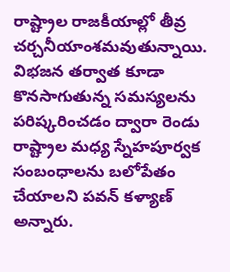రాష్ట్రాల రాజకీయాల్లో తీవ్ర చర్చనీయాంశమవుతున్నాయి. విభజన తర్వాత కూడా కొనసాగుతున్న సమస్యలను పరిష్కరించడం ద్వారా రెండు రాష్ట్రాల మధ్య స్నేహపూర్వక సంబంధాలను బలోపేతం చేయాలని పవన్ కళ్యాణ్ అన్నారు.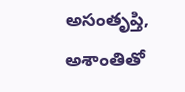అసంతృప్తి, అశాంతితో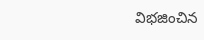విభజించిన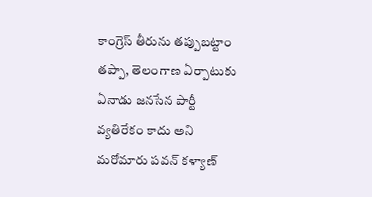కాంగ్రెస్ తీరును తప్పుబట్టాం తప్పా, తెలంగాణ ఏర్పాటుకు ఏనాడు జనసేన పార్టీ వ్యతిరేకం కాదు అని మరోమారు పవన్ కళ్యాణ్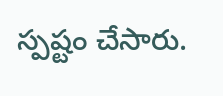స్పష్టం చేసారు.